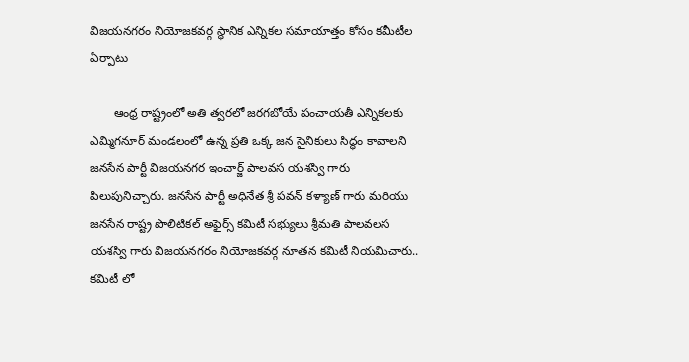విజయనగరం నియోజకవర్గ స్థానిక ఎన్నికల సమాయాత్తం కోసం కమీటీల ఏర్పాటు

       ఆంధ్ర రాష్ట్రంలో అతి త్వరలో జరగబోయే పంచాయతీ ఎన్నికలకు ఎమ్మిగనూర్ మండలంలో ఉన్న ప్రతి ఒక్క జన సైనికులు సిద్ధం కావాలని జనసేన పార్టీ విజయనగర ఇంచార్జ్ పాలవస యశస్వి గారు పిలుపునిచ్చారు. జనసేన పార్టీ అధినేత శ్రీ పవన్ కళ్యాణ్ గారు మరియు జనసేన రాష్ట్ర పొలిటికల్ అఫైర్స్ కమిటీ సభ్యులు శ్రీమతి పాలవలస యశస్వి గారు విజయనగరం నియోజకవర్గ నూతన కమిటీ నియమిచారు..
కమిటీ లో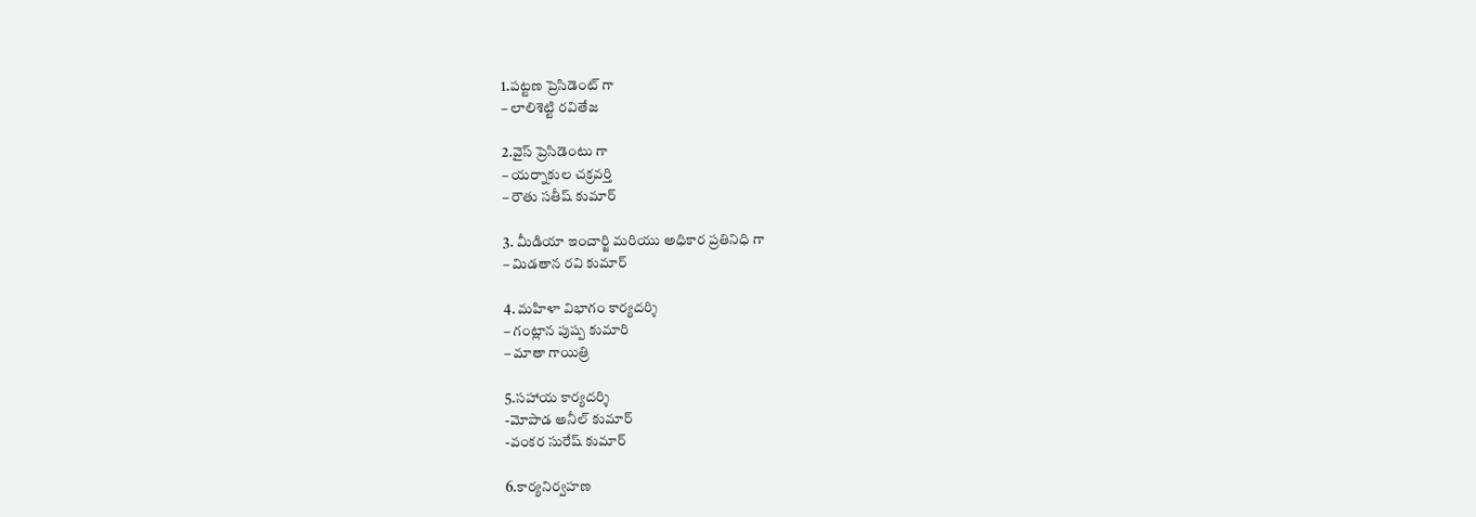1.పట్టణ ప్రెసిడెంట్ గా
– లాలిశెట్టి రవితేజ

2.వైస్ ప్రెసిడెంటు గా
– యర్నాకుల చక్రవర్తి
– రౌతు సతీష్ కుమార్

3. మీడియా ఇంచార్జి మరియు అధికార ప్రతినిధి గా
– మిడతాన రవి కుమార్

4. మహిళా విభాగం కార్యదర్శి
– గంట్లాన పుష్ప కుమారి
– మాతా గాయిత్రి

5.సహాయ కార్యదర్శి
-మోపాడ అనీల్ కుమార్
-వంకర సురేష్ కుమార్

6.కార్యనిర్వహణ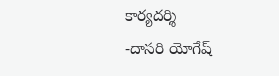కార్యదర్శి
-దాసరి యోగేష్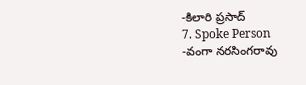-కిలారి ప్రసాద్
7. Spoke Person
-వంగా నరసింగరావు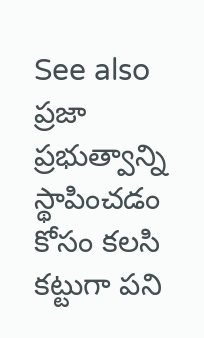See also  ప్రజా ప్రభుత్వాన్ని స్థాపించడం కోసం కలసి కట్టుగా పని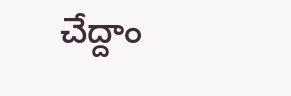చేద్దాం